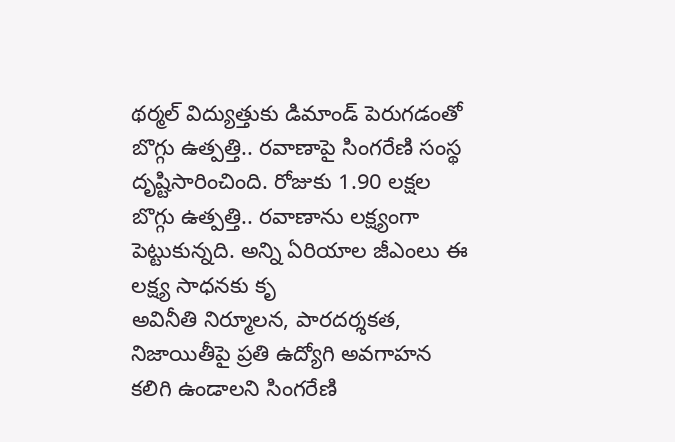థర్మల్ విద్యుత్తుకు డిమాండ్ పెరుగడంతో బొగ్గు ఉత్పత్తి.. రవాణాపై సింగరేణి సంస్థ దృష్టిసారించింది. రోజుకు 1.90 లక్షల బొగ్గు ఉత్పత్తి.. రవాణాను లక్ష్యంగా పెట్టుకున్నది. అన్ని ఏరియాల జీఎంలు ఈ లక్ష్య సాధనకు కృ
అవినీతి నిర్మూలన, పారదర్శకత, నిజాయితీపై ప్రతి ఉద్యోగి అవగాహన కలిగి ఉండాలని సింగరేణి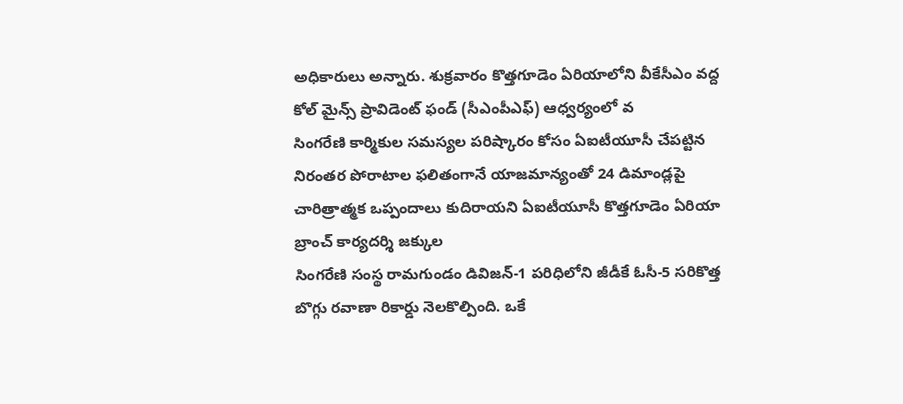అధికారులు అన్నారు. శుక్రవారం కొత్తగూడెం ఏరియాలోని వీకేసీఎం వద్ద కోల్ మైన్స్ ప్రావిడెంట్ ఫండ్ (సీఎంపీఎఫ్) ఆధ్వర్యంలో వ
సింగరేణి కార్మికుల సమస్యల పరిష్కారం కోసం ఏఐటీయూసీ చేపట్టిన నిరంతర పోరాటాల ఫలితంగానే యాజమాన్యంతో 24 డిమాండ్లపై చారిత్రాత్మక ఒప్పందాలు కుదిరాయని ఏఐటీయూసీ కొత్తగూడెం ఏరియా బ్రాంచ్ కార్యదర్శి జక్కుల
సింగరేణి సంస్థ రామగుండం డివిజన్-1 పరిధిలోని జీడీకే ఓసీ-5 సరికొత్త బొగ్గు రవాణా రికార్డు నెలకొల్పింది. ఒకే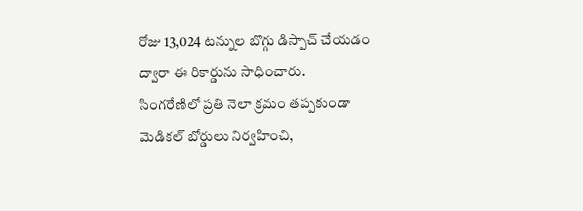రోజు 13,024 టన్నుల బొగ్గు డిస్పాచ్ చేయడం ద్వారా ఈ రికార్డును సాధించారు.
సింగరేణిలో ప్రతి నెలా క్రమం తప్పకుండా మెడికల్ బోర్డులు నిర్వహించి,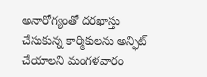అనారోగ్యంతో దరఖాస్తు చేసుకున్న కార్మికులను అన్ఫిట్ చేయాలని మంగళవారం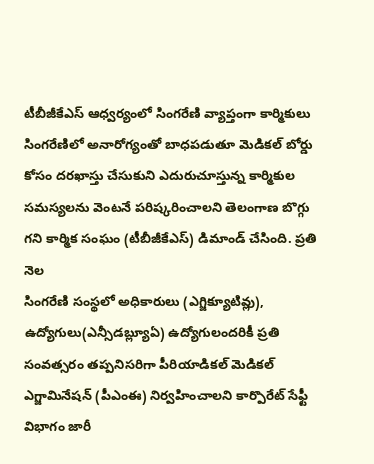టీబీజీకేఎస్ ఆధ్వర్యంలో సింగరేణి వ్యాప్తంగా కార్మికులు
సింగరేణిలో అనారోగ్యంతో బాధపడుతూ మెడికల్ బోర్డు కోసం దరఖాస్తు చేసుకుని ఎదురుచూస్తున్న కార్మికుల సమస్యలను వెంటనే పరిష్కరించాలని తెలంగాణ బొగ్గు గని కార్మిక సంఘం (టీబీజీకేఎస్) డిమాండ్ చేసింది. ప్రతి నెల
సింగరేణి సంస్థలో అధికారులు (ఎగ్జిక్యూటివ్లు), ఉద్యోగులు(ఎన్సీడబ్ల్యూఏ) ఉద్యోగులందరికీ ప్రతి సంవత్సరం తప్పనిసరిగా పీరియాడికల్ మెడికల్ ఎగ్జామినేషన్ (పీఎంఈ) నిర్వహించాలని కార్పొరేట్ సేఫ్టీ విభాగం జారీ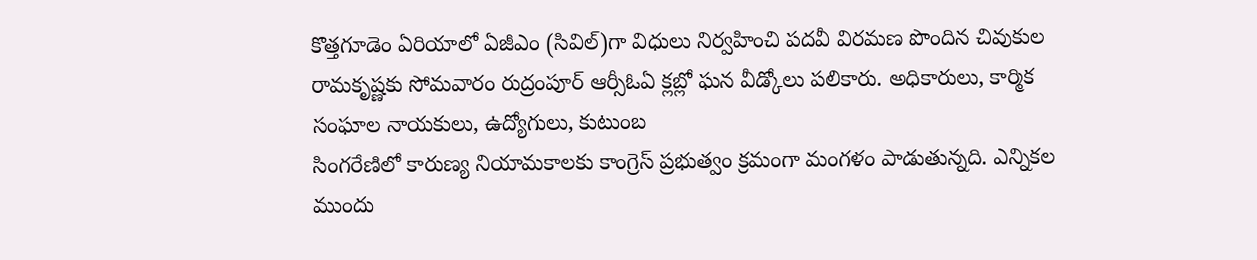కొత్తగూడెం ఏరియాలో ఏజీఎం (సివిల్)గా విధులు నిర్వహించి పదవీ విరమణ పొందిన చివుకుల రామకృష్ణకు సోమవారం రుద్రంపూర్ ఆర్సీఓఏ క్లబ్లో ఘన వీడ్కోలు పలికారు. అధికారులు, కార్మిక సంఘాల నాయకులు, ఉద్యోగులు, కుటుంబ
సింగరేణిలో కారుణ్య నియామకాలకు కాంగ్రెస్ ప్రభుత్వం క్రమంగా మంగళం పాడుతున్నది. ఎన్నికల ముందు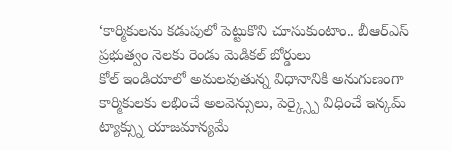‘కార్మికులను కడుపులో పెట్టుకొని చూసుకుంటాం.. బీఆర్ఎస్ ప్రభుత్వం నెలకు రెండు మెడికల్ బోర్డులు
కోల్ ఇండియాలో అమలవుతున్న విధానానికి అనుగుణంగా కార్మికులకు లభించే అలవెన్సులు, పెర్క్స్పై విధించే ఇన్కమ్ ట్యాక్స్ను యాజమాన్యమే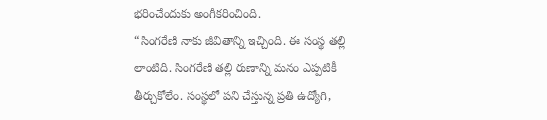భరించేందుకు అంగీకరించింది.
“సింగరేణి నాకు జీవితాన్ని ఇచ్చింది. ఈ సంస్థ తల్లి లాంటిది. సింగరేణి తల్లి రుణాన్ని మనం ఎప్పటికీ తీర్చుకోలేం. సంస్థలో పని చేస్తున్న ప్రతి ఉద్యోగి,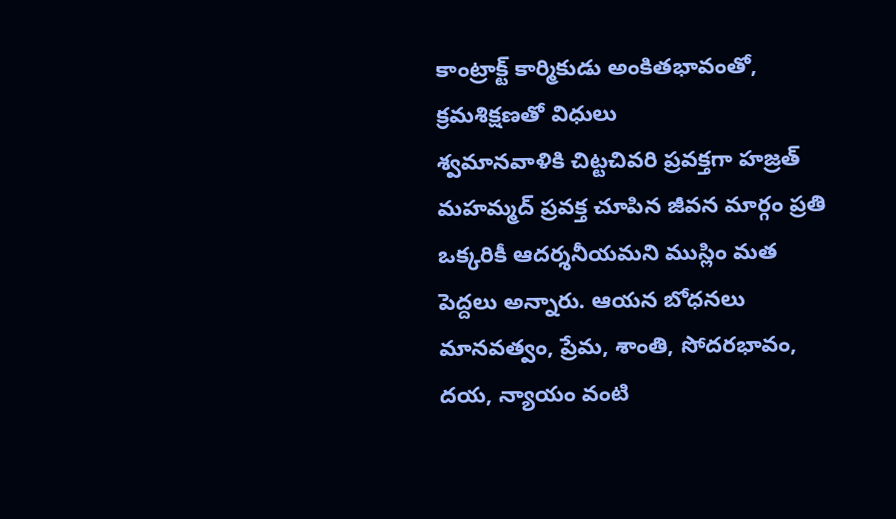కాంట్రాక్ట్ కార్మికుడు అంకితభావంతో, క్రమశిక్షణతో విధులు
శ్వమానవాళికి చిట్టచివరి ప్రవక్తగా హజ్రత్ మహమ్మద్ ప్రవక్త చూపిన జీవన మార్గం ప్రతి ఒక్కరికీ ఆదర్శనీయమని ముస్లిం మత పెద్దలు అన్నారు. ఆయన బోధనలు మానవత్వం, ప్రేమ, శాంతి, సోదరభావం, దయ, న్యాయం వంటి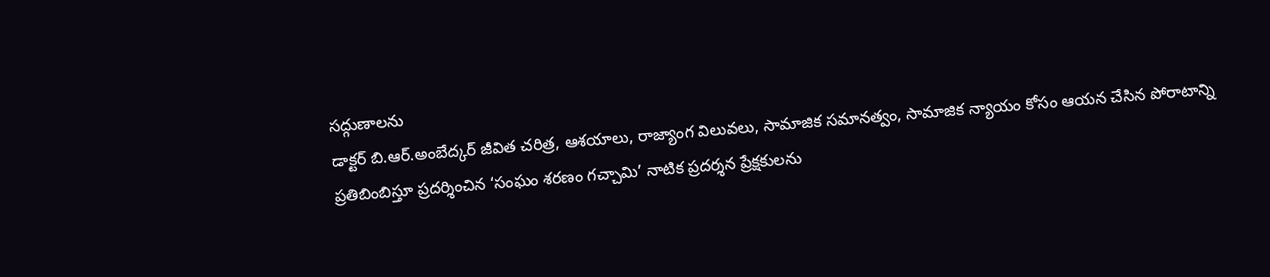సద్గుణాలను
డాక్టర్ బి.ఆర్.అంబేద్కర్ జీవిత చరిత్ర, ఆశయాలు, రాజ్యాంగ విలువలు, సామాజిక సమానత్వం, సామాజిక న్యాయం కోసం ఆయన చేసిన పోరాటాన్ని ప్రతిబింబిస్తూ ప్రదర్శించిన ‘సంఘం శరణం గచ్చామి’ నాటిక ప్రదర్శన ప్రేక్షకులను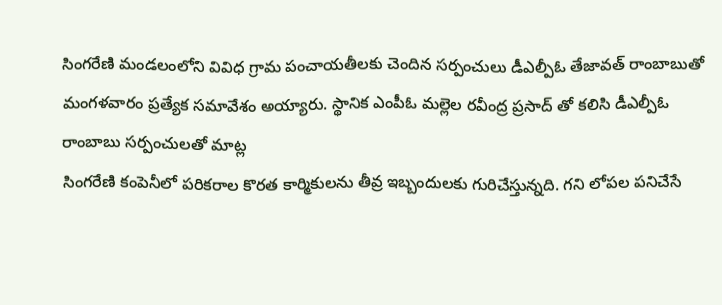సింగరేణి మండలంలోని వివిధ గ్రామ పంచాయతీలకు చెందిన సర్పంచులు డీఎల్పీఓ తేజావత్ రాంబాబుతో మంగళవారం ప్రత్యేక సమావేశం అయ్యారు. స్థానిక ఎంపీఓ మల్లెల రవీంద్ర ప్రసాద్ తో కలిసి డీఎల్పీఓ రాంబాబు సర్పంచులతో మాట్ల
సింగరేణి కంపెనీలో పరికరాల కొరత కార్మికులను తీవ్ర ఇబ్బందులకు గురిచేస్తున్నది. గని లోపల పనిచేసే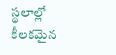స్థలాల్లో కీలకమైన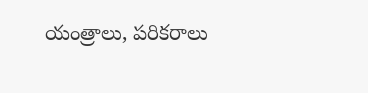యంత్రాలు, పరికరాలు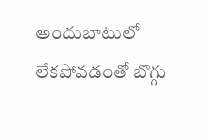అందుబాటులో లేకపోవడంతో బొగ్గు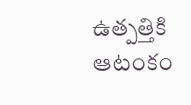ఉత్పత్తికి ఆటంకం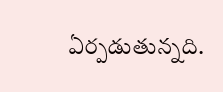ఏర్పడుతున్నది.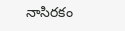నాసిరకం